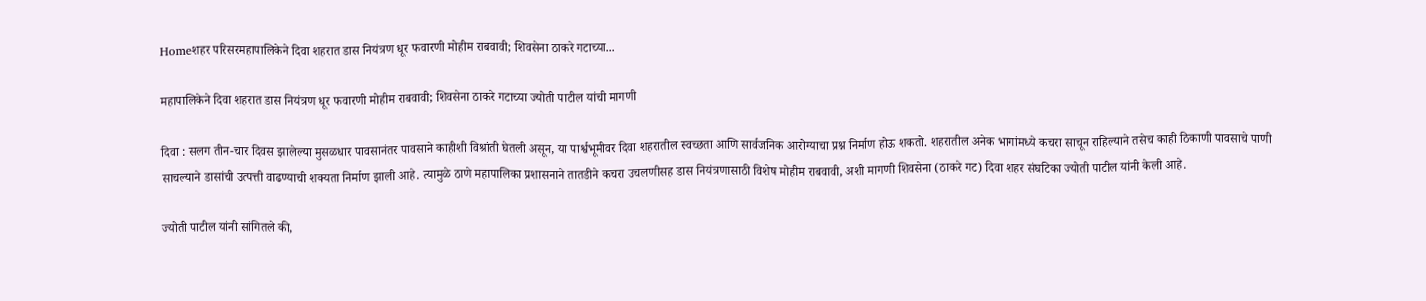Homeशहर परिसरमहापालिकेने दिवा शहरात डास नियंत्रण धूर फवारणी मोहीम राबवावी; शिवसेना ठाकरे गटाच्या...

महापालिकेने दिवा शहरात डास नियंत्रण धूर फवारणी मोहीम राबवावी; शिवसेना ठाकरे गटाच्या ज्योती पाटील यांची मागणी

दिवा : सलग तीन-चार दिवस झालेल्या मुसळधार पावसानंतर पावसाने काहीशी विश्रांती घेतली असून, या पार्श्वभूमीवर दिवा शहरातील स्वच्छता आणि सार्वजनिक आरोग्याचा प्रश्न निर्माण होऊ शकतो. शहरातील अनेक भागांमध्ये कचरा साचून राहिल्याने तसेच काही ठिकाणी पावसाचे पाणी साचल्याने डासांची उत्पत्ती वाढण्याची शक्यता निर्माण झाली आहे. त्यामुळे ठाणे महापालिका प्रशासनाने तातडीने कचरा उचलणीसह डास नियंत्रणासाठी विशेष मोहीम राबवावी, अशी मागणी शिवसेना (ठाकरे गट) दिवा शहर संघटिका ज्योती पाटील यांनी केली आहे.

ज्योती पाटील यांनी सांगितले की,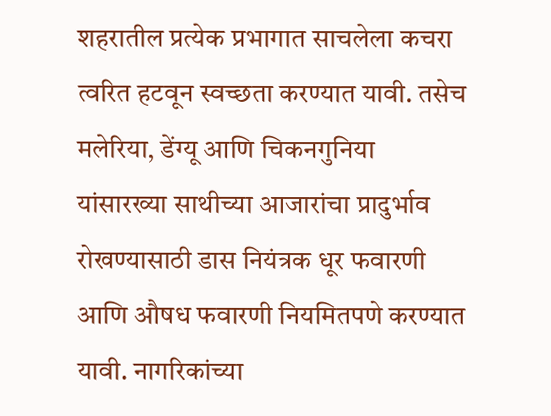शहरातील प्रत्येक प्रभागात साचलेला कचरा त्वरित हटवून स्वच्छता करण्यात यावी. तसेच मलेरिया, डेंग्यू आणि चिकनगुनिया यांसारख्या साथीच्या आजारांचा प्रादुर्भाव रोखण्यासाठी डास नियंत्रक धूर फवारणी आणि औषध फवारणी नियमितपणे करण्यात यावी. नागरिकांच्या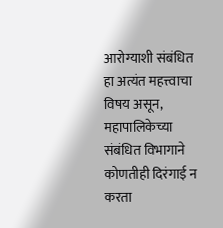आरोग्याशी संबंधित हा अत्यंत महत्त्वाचा विषय असून, महापालिकेच्या संबंधित विभागाने कोणतीही दिरंगाई न करता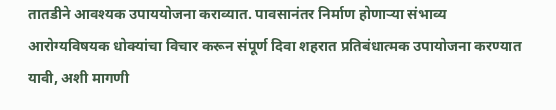तातडीने आवश्यक उपाययोजना कराव्यात. पावसानंतर निर्माण होणाऱ्या संभाव्य आरोग्यविषयक धोक्यांचा विचार करून संपूर्ण दिवा शहरात प्रतिबंधात्मक उपायोजना करण्यात यावी, अशी मागणी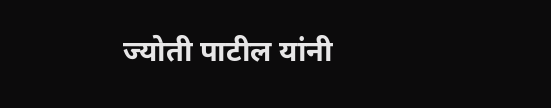ज्योती पाटील यांनी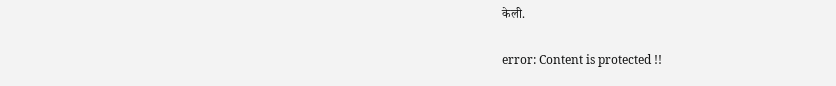केली.

error: Content is protected !!